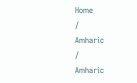Home
/
Amharic
/
Amharic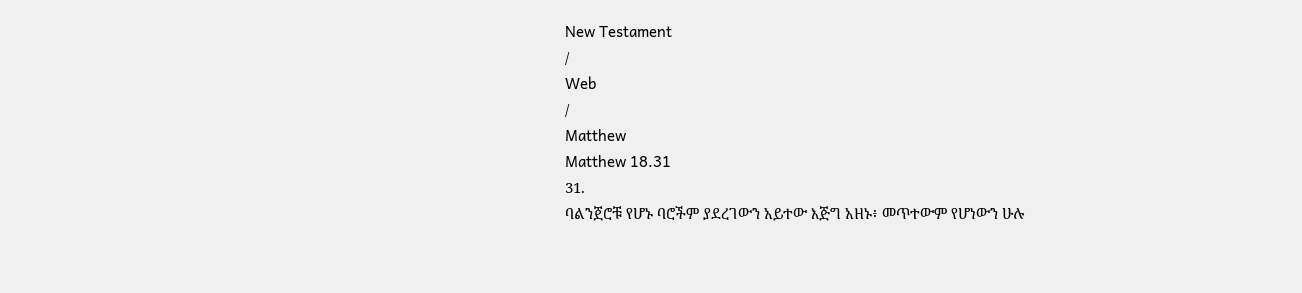New Testament
/
Web
/
Matthew
Matthew 18.31
31.
ባልንጀሮቹ የሆኑ ባሮችም ያደረገውን አይተው እጅግ አዘኑ፥ መጥተውም የሆነውን ሁሉ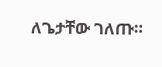ለጌታቸው ገለጡ።